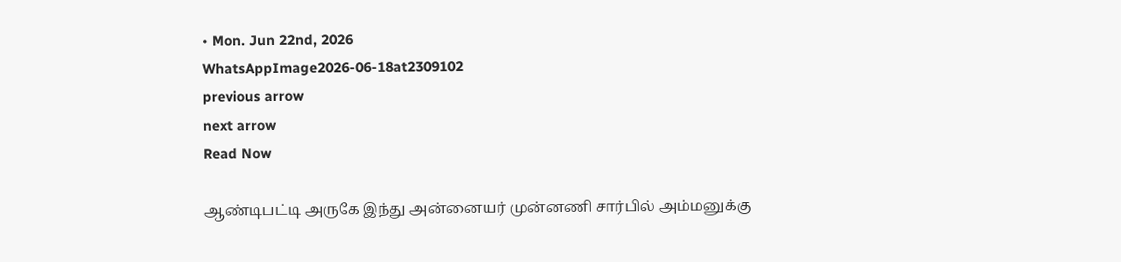• Mon. Jun 22nd, 2026
WhatsAppImage2026-06-18at2309102
previous arrow
next arrow
Read Now

ஆண்டிபட்டி அருகே இந்து அன்னையர் முன்னணி சார்பில் அம்மனுக்கு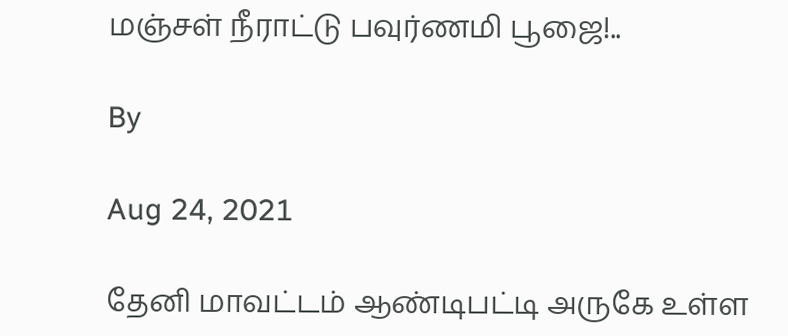மஞ்சள் நீராட்டு பவுர்ணமி பூஜை!..

By

Aug 24, 2021

தேனி மாவட்டம் ஆண்டிபட்டி அருகே உள்ள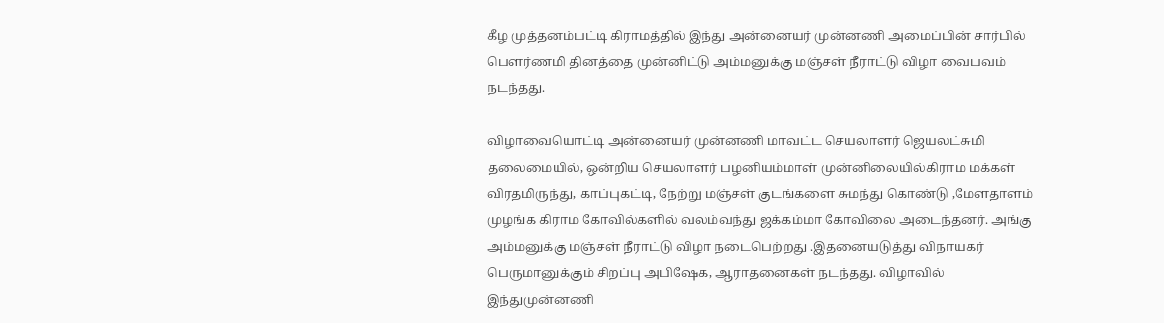கீழ முத்தனம்பட்டி கிராமத்தில் இந்து அன்னையர் முன்னணி அமைப்பின் சார்பில் பௌர்ணமி தினத்தை முன்னிட்டு அம்மனுக்கு மஞ்சள் நீராட்டு விழா வைபவம் நடந்தது.

விழாவையொட்டி அன்னையர் முன்னணி மாவட்ட செயலாளர் ஜெயலட்சுமி தலைமையில், ஒன்றிய செயலாளர் பழனியம்மாள் முன்னிலையில்கிராம மக்கள் விரதமிருந்து, காப்புகட்டி, நேற்று மஞ்சள் குடங்களை சுமந்து கொண்டு ,மேளதாளம் முழங்க கிராம கோவில்களில் வலம்வந்து ஜக்கம்மா கோவிலை அடைந்தனர். அங்கு அம்மனுக்கு மஞ்சள் நீராட்டு விழா நடைபெற்றது .இதனையடுத்து விநாயகர் பெருமானுக்கும் சிறப்பு அபிஷேக, ஆராதனைகள் நடந்தது. விழாவில் இந்துமுன்னணி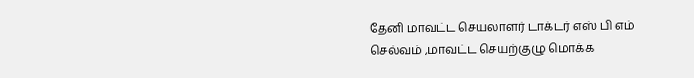தேனி மாவட்ட செயலாளர் டாக்டர் எஸ் பி எம் செல்வம் ,மாவட்ட செயற்குழு மொக்க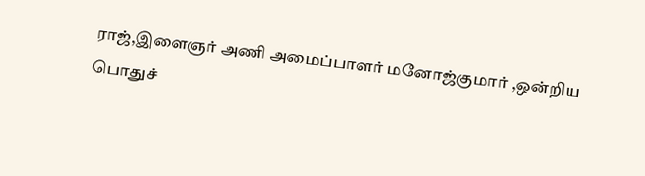ராஜ்,இளைஞர் அணி அமைப்பாளர் மனோஜ்குமார் ,ஒன்றிய பொதுச்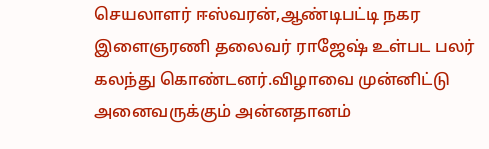செயலாளர் ஈஸ்வரன்,ஆண்டிபட்டி நகர இளைஞரணி தலைவர் ராஜேஷ் உள்பட பலர் கலந்து கொண்டனர்.விழாவை முன்னிட்டு அனைவருக்கும் அன்னதானம்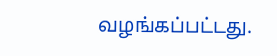வழங்கப்பட்டது.